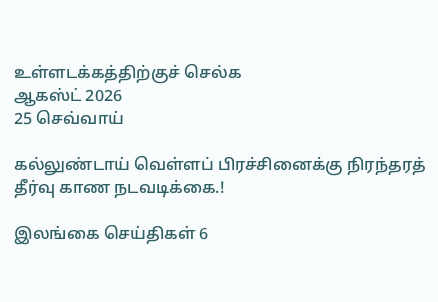உள்ளடக்கத்திற்குச் செல்க
ஆகஸ்ட் 2026
25 செவ்வாய்

கல்லுண்டாய் வெள்ளப் பிரச்சினைக்கு நிரந்தரத் தீர்வு காண நடவடிக்கை.!

இலங்கை செய்திகள் 6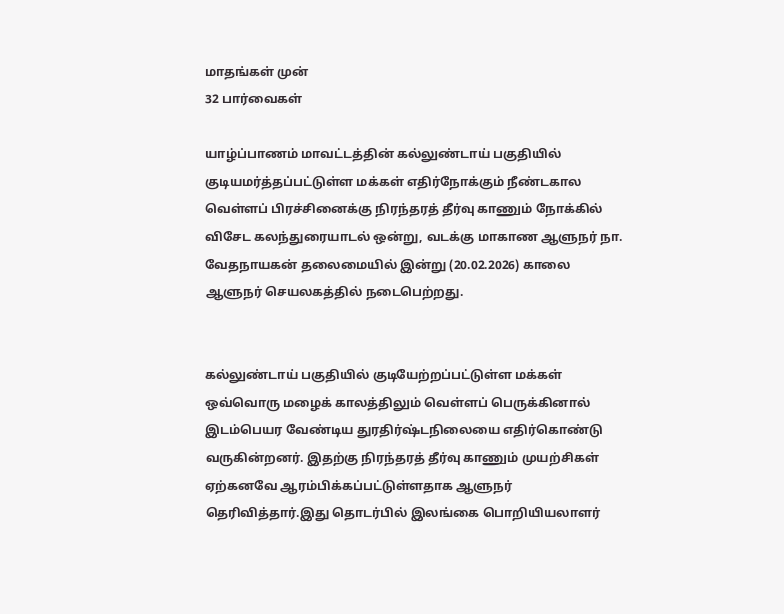மாதங்கள் முன்
32 பார்வைகள்

யாழ்ப்பாணம் மாவட்டத்தின் கல்லுண்டாய் பகுதியில் குடியமர்த்தப்பட்டுள்ள மக்கள் எதிர்நோக்கும் நீண்டகால வெள்ளப் பிரச்சினைக்கு நிரந்தரத் தீர்வு காணும் நோக்கில் விசேட கலந்துரையாடல் ஒன்று, வடக்கு மாகாண ஆளுநர் நா. வேதநாயகன் தலைமையில் இன்று (20.02.2026) காலை ஆளுநர் செயலகத்தில் நடைபெற்றது.


கல்லுண்டாய் பகுதியில் குடியேற்றப்பட்டுள்ள மக்கள் ஒவ்வொரு மழைக் காலத்திலும் வெள்ளப் பெருக்கினால் இடம்பெயர வேண்டிய துரதிர்ஷ்டநிலையை எதிர்கொண்டு வருகின்றனர். இதற்கு நிரந்தரத் தீர்வு காணும் முயற்சிகள் ஏற்கனவே ஆரம்பிக்கப்பட்டுள்ளதாக ஆளுநர் தெரிவித்தார்.இது தொடர்பில் இலங்கை பொறியியலாளர்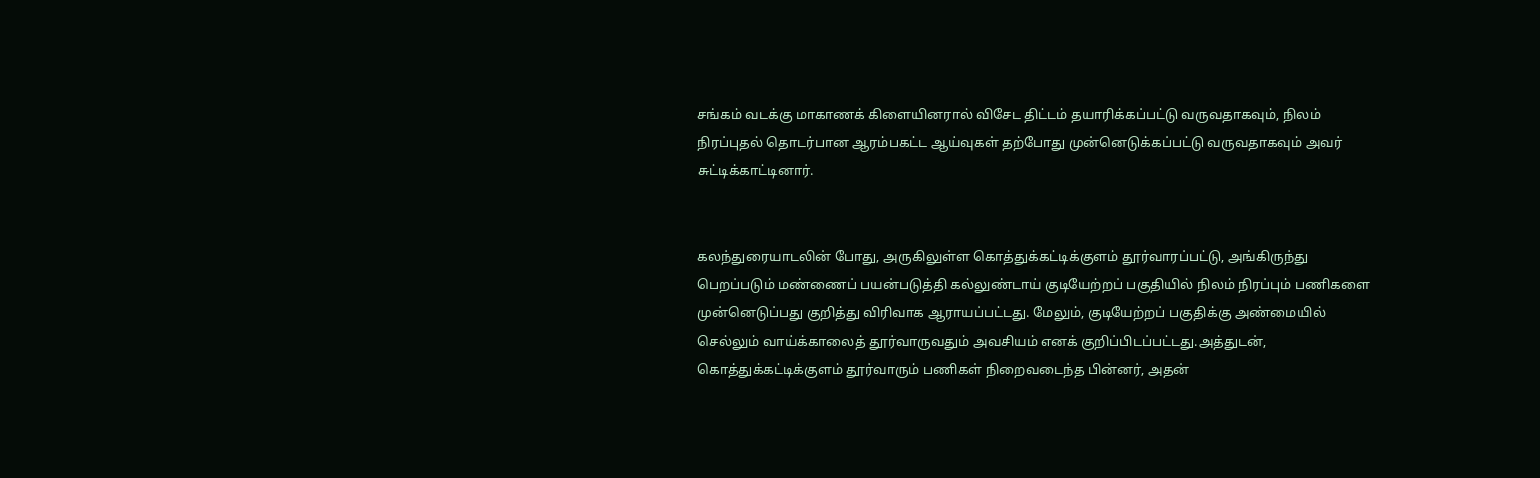சங்கம் வடக்கு மாகாணக் கிளையினரால் விசேட திட்டம் தயாரிக்கப்பட்டு வருவதாகவும், நிலம் நிரப்புதல் தொடர்பான ஆரம்பகட்ட ஆய்வுகள் தற்போது முன்னெடுக்கப்பட்டு வருவதாகவும் அவர் சுட்டிக்காட்டினார்.


கலந்துரையாடலின் போது, அருகிலுள்ள கொத்துக்கட்டிக்குளம் தூர்வாரப்பட்டு, அங்கிருந்து பெறப்படும் மண்ணைப் பயன்படுத்தி கல்லுண்டாய் குடியேற்றப் பகுதியில் நிலம் நிரப்பும் பணிகளை முன்னெடுப்பது குறித்து விரிவாக ஆராயப்பட்டது. மேலும், குடியேற்றப் பகுதிக்கு அண்மையில் செல்லும் வாய்க்காலைத் தூர்வாருவதும் அவசியம் எனக் குறிப்பிடப்பட்டது.அத்துடன், கொத்துக்கட்டிக்குளம் தூர்வாரும் பணிகள் நிறைவடைந்த பின்னர், அதன்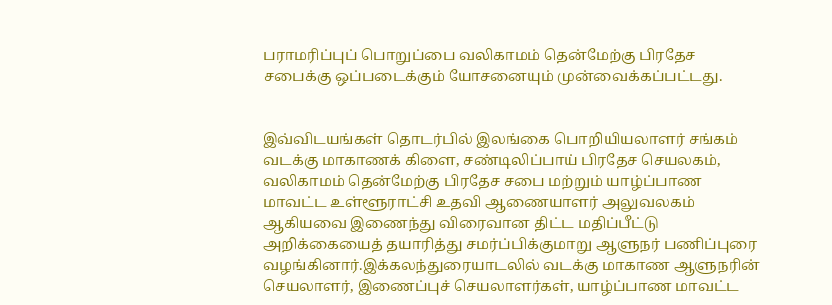பராமரிப்புப் பொறுப்பை வலிகாமம் தென்மேற்கு பிரதேச சபைக்கு ஒப்படைக்கும் யோசனையும் முன்வைக்கப்பட்டது.


இவ்விடயங்கள் தொடர்பில் இலங்கை பொறியியலாளர் சங்கம் வடக்கு மாகாணக் கிளை, சண்டிலிப்பாய் பிரதேச செயலகம், வலிகாமம் தென்மேற்கு பிரதேச சபை மற்றும் யாழ்ப்பாண மாவட்ட உள்ளூராட்சி உதவி ஆணையாளர் அலுவலகம் ஆகியவை இணைந்து விரைவான திட்ட மதிப்பீட்டு அறிக்கையைத் தயாரித்து சமர்ப்பிக்குமாறு ஆளுநர் பணிப்புரை வழங்கினார்.இக்கலந்துரையாடலில் வடக்கு மாகாண ஆளுநரின் செயலாளர், இணைப்புச் செயலாளர்கள், யாழ்ப்பாண மாவட்ட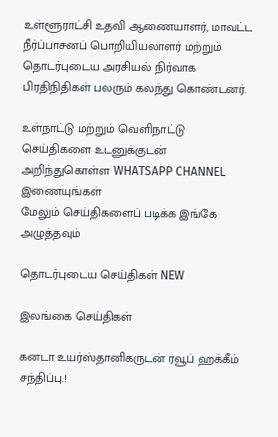உள்ளூராட்சி உதவி ஆணையாளர், மாவட்ட நீர்ப்பாசனப் பொறியியலாளர் மற்றும் தொடர்புடைய அரசியல் நிர்வாக பிரதிநிதிகள் பலரும் கலந்து கொண்டனர்.

உள்நாட்டு மற்றும் வெளிநாட்டு செய்திகளை உடனுக்குடன் அறிந்துகொள்ள WHATSAPP CHANNEL இணையுங்கள்
மேலும் செய்திகளைப் படிக்க இங்கே அழுத்தவும்

தொடர்புடைய செய்திகள் NEW

இலங்கை செய்திகள்

கனடா உயர்ஸ்தானிகருடன் ரவூப் ஹக்கீம் சந்திப்பு.!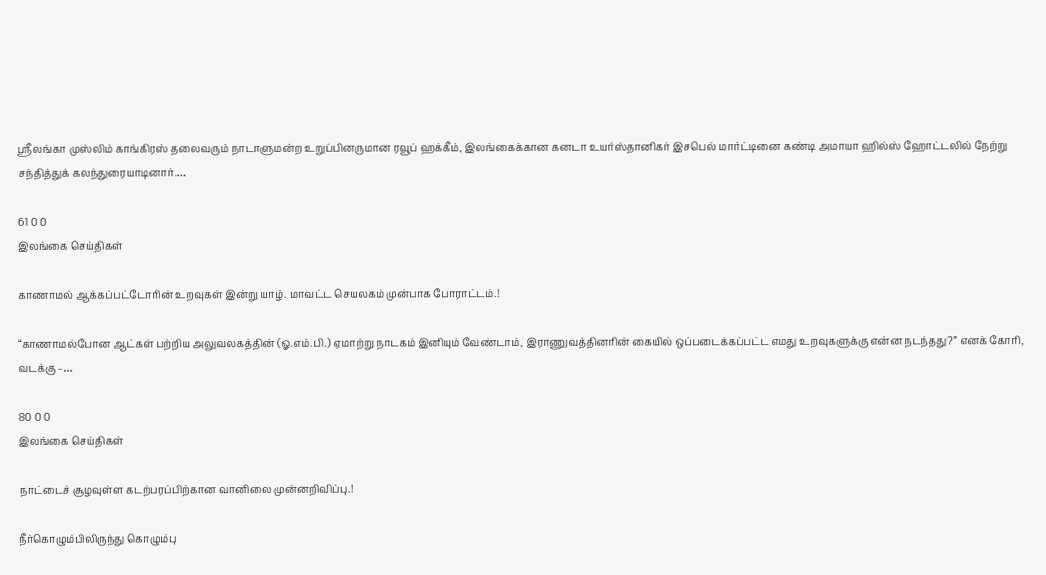ஸ்ரீலங்கா முஸ்லிம் காங்கிரஸ் தலைவரும் நாடாளுமன்ற உறுப்பினருமான ரவூப் ஹக்கீம், இலங்கைக்கான கனடா உயர்ஸ்தானிகர் இசபெல் மார்ட்டினை கண்டி அமாயா ஹில்ஸ் ஹோட்டலில் நேற்று சந்தித்துக் கலந்துரையாடினார்.…

61 0 0
இலங்கை செய்திகள்

காணாமல் ஆக்கப்பட்டோரின் உறவுகள் இன்று யாழ். மாவட்ட செயலகம் முன்பாக போராட்டம்.!

“காணாமல்போன ஆட்கள் பற்றிய அலுவலகத்தின் (ஓ.எம்.பி.) ஏமாற்று நாடகம் இனியும் வேண்டாம், இராணுவத்தினரின் கையில் ஒப்படைக்கப்பட்ட எமது உறவுகளுக்கு என்ன நடந்தது?” எனக் கோரி, வடக்கு –…

80 0 0
இலங்கை செய்திகள்

நாட்டைச் சூழவுள்ள கடற்பரப்பிற்கான வானிலை முன்னறிவிப்பு.!

நீர்கொழும்பிலிருந்து கொழும்பு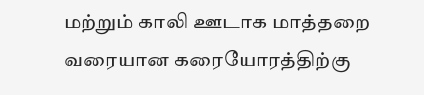மற்றும் காலி ஊடாக மாத்தறை வரையான கரையோரத்திற்கு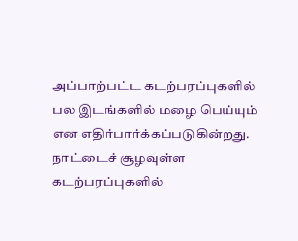அப்பாற்பட்ட கடற்பரப்புகளில் பல இடங்களில் மழை பெய்யும் என எதிர்பார்க்கப்படுகின்றது. நாட்டைச் சூழவுள்ள கடற்பரப்புகளில்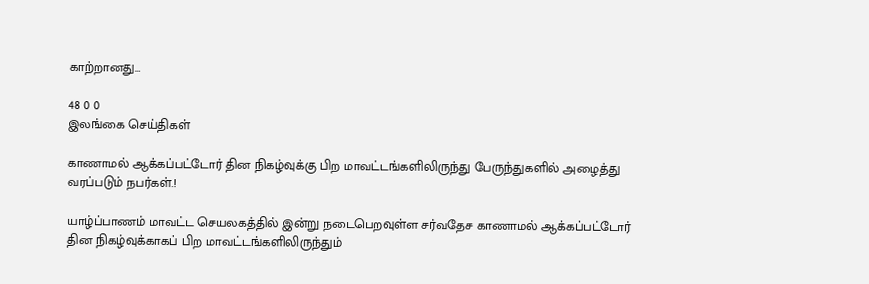காற்றானது…

48 0 0
இலங்கை செய்திகள்

காணாமல் ஆக்கப்பட்டோர் தின நிகழ்வுக்கு பிற மாவட்டங்களிலிருந்து பேருந்துகளில் அழைத்து வரப்படும் நபர்கள்.!

யாழ்ப்பாணம் மாவட்ட செயலகத்தில் இன்று நடைபெறவுள்ள சர்வதேச காணாமல் ஆக்கப்பட்டோர் தின நிகழ்வுக்காகப் பிற மாவட்டங்களிலிருந்தும்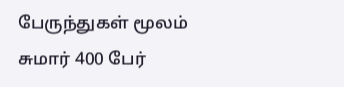பேருந்துகள் மூலம் சுமார் 400 பேர்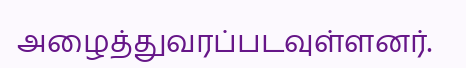அழைத்துவரப்படவுள்ளனர்.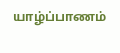யாழ்ப்பாணம்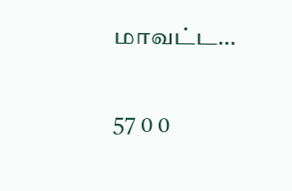மாவட்ட…

57 0 0